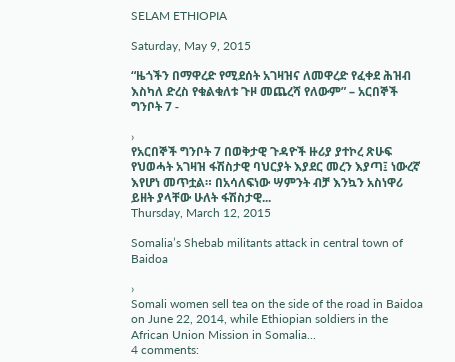SELAM ETHIOPIA

Saturday, May 9, 2015

“ዜጎችን በማዋረድ የሚደሰት አገዛዝና ለመዋረድ የፈቀደ ሕዝብ እስካለ ድረስ የቁልቁለቱ ጉዞ መጨረሻ የለውም” – አርበኞች ግንቦት 7 -

›
የአርበኞች ግንቦት 7 በወቅታዊ ጉዳዮች ዙሪያ ያተኮረ ጽሁፍ የህወሓት አገዛዝ ፋሽስታዊ ባህርያት እያደር መረን እያጣ፤ ነውረኛ እየሆነ መጥቷል። በአሳለፍነው ሣምንት ብቻ እንኳን አስነዋሪ ይዘት ያላቸው ሁለት ፋሽስታዊ...
Thursday, March 12, 2015

Somalia’s Shebab militants attack in central town of Baidoa

›
Somali women sell tea on the side of the road in Baidoa on June 22, 2014, while Ethiopian soldiers in the African Union Mission in Somalia...
4 comments: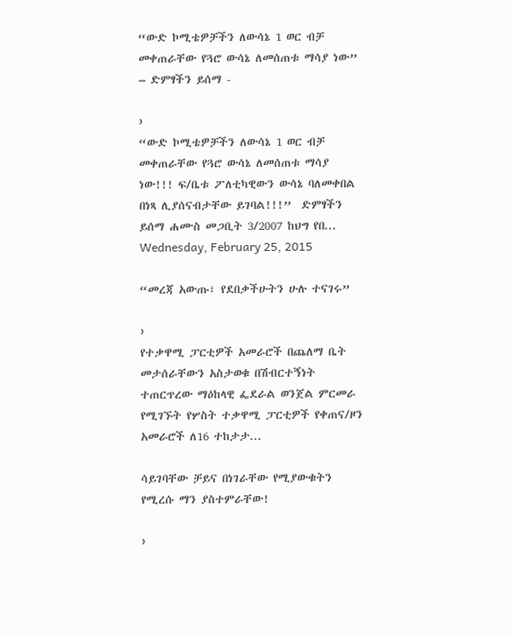“ውድ ኮሚቴዎቻችን ለውሳኔ 1 ወር ብቻ መቀጠራቸው የጓሮ ውሳኔ ለመሰጠቱ ማሳያ ነው” – ድምፃችን ይሰማ -

›
“ውድ ኮሚቴዎቻችን ለውሳኔ 1 ወር ብቻ መቀጠራቸው የጓሮ ውሳኔ ለመሰጠቱ ማሳያ ነው!!! ፍ/ቤቱ ፖለቲካዊውን ውሳኔ ባለመቀበል በነጻ ሊያሰናብታቸው ይገባል!!!”  ድምፃችን ይሰማ ሐሙስ መጋቢት 3/2007 ከህግ የበ...
Wednesday, February 25, 2015

“መረጃ አውጡ፣ የደበቃችሁትን ሁሉ ተናገሩ”

›
የተቃዋሚ ፓርቲዎች አመራሮች በጨለማ ቤት መታሰራቸውን አስታወቁ በሽብርተኝነት ተጠርጥረው ማዕከላዊ ፌደራል ወንጀል ምርመራ የሚገኙት የሦስት ተቃዋሚ ፓርቲዎች የቀጠና/ዞን አመራሮች ለ16 ተከታታ...

ሳይገባቸው ቻይና በነገራቸው የሚያውቁትን የሚረሱ ማን ያስተምራቸው!

›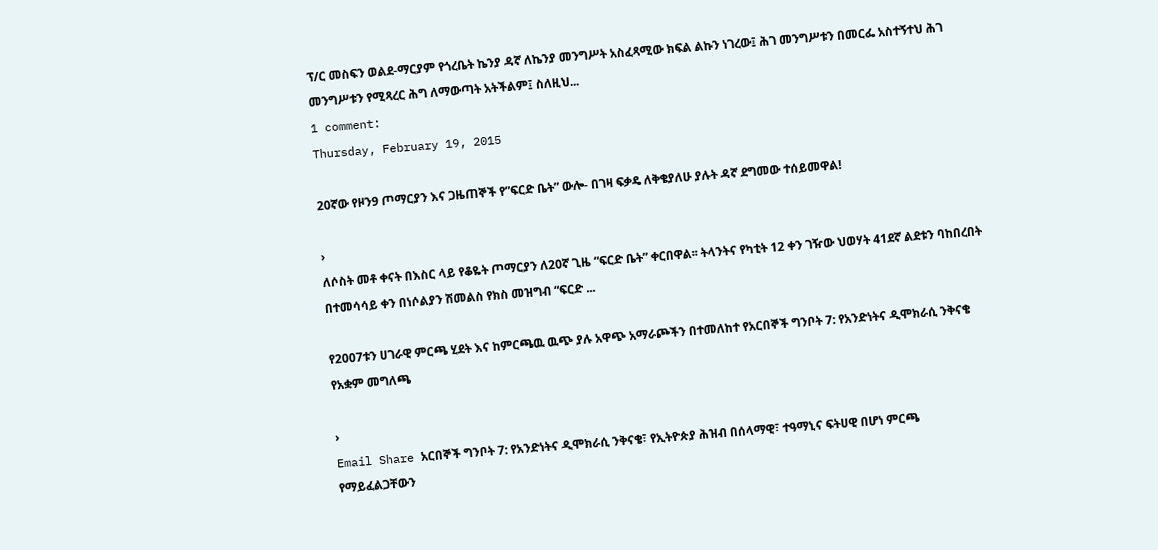ፕ/ር መስፍን ወልደ-ማርያም የጎረቤት ኬንያ ዳኛ ለኬንያ መንግሥት አስፈጻሚው ክፍል ልኩን ነገረው፤ ሕገ መንግሥቱን በመርፌ አስተኝተህ ሕገ መንግሥቱን የሚጻረር ሕግ ለማውጣት አትችልም፤ ስለዚህ...
1 comment:
Thursday, February 19, 2015

20ኛው የዞን9 ጦማርያን እና ጋዜጠኞች የ”ፍርድ ቤት” ውሎ- በገዛ ፍቃዴ ለቅቄያለሁ ያሉት ዳኛ ደግመው ተሰይመዋል!

›
ለሶስት መቶ ቀናት በእስር ላይ የቆዬት ጦማርያን ለ20ኛ ጊዜ “ፍርድ ቤት” ቀርበዋል፡፡ ትላንትና የካቲት 12 ቀን ገዥው ህወሃት 41ደኛ ልደቱን ባከበረበት በተመሳሳይ ቀን በነሶልያን ሽመልስ የክስ መዝግብ “ፍርድ ...

የ2007ቱን ሀገራዊ ምርጫ ሂደት እና ከምርጫዉ ዉጭ ያሉ አዋጭ አማራጮችን በተመለከተ የአርበኞች ግንቦት 7: የአንድነትና ዲሞክራሲ ንቅናቄ የአቋም መግለጫ

›
Email Share አርበኞች ግንቦት 7: የአንድነትና ዲሞክራሲ ንቅናቄ፣ የኢትዮጵያ ሕዝብ በሰላማዊ፣ ተዓማኒና ፍትሀዊ በሆነ ምርጫ የማይፈልጋቸውን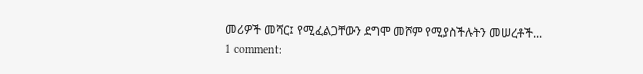መሪዎች መሻር፤ የሚፈልጋቸውን ደግሞ መሾም የሚያስችሉትን መሠረቶች...
1 comment: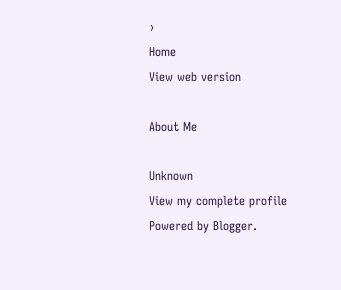›
Home
View web version

About Me

Unknown
View my complete profile
Powered by Blogger.